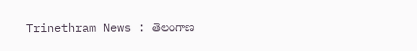Trinethram News : తెలంగాణ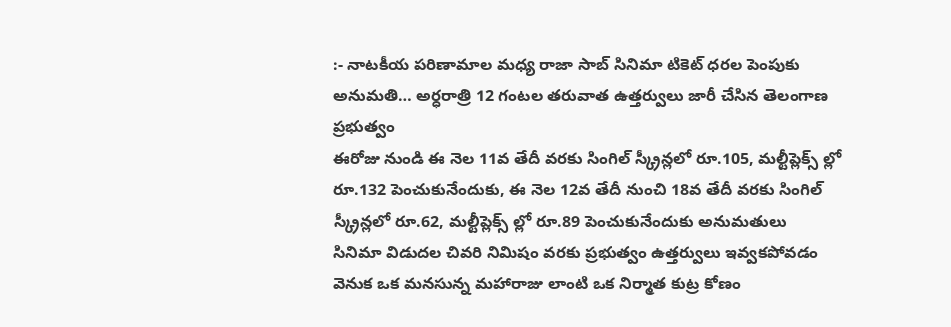:- నాటకీయ పరిణామాల మధ్య రాజా సాబ్ సినిమా టికెట్ ధరల పెంపుకు అనుమతి… అర్ధరాత్రి 12 గంటల తరువాత ఉత్తర్వులు జారీ చేసిన తెలంగాణ ప్రభుత్వం
ఈరోజు నుండి ఈ నెల 11వ తేదీ వరకు సింగిల్ స్క్రీన్లలో రూ.105, మల్టీప్లెక్స్ ల్లో రూ.132 పెంచుకునేందుకు, ఈ నెల 12వ తేదీ నుంచి 18వ తేదీ వరకు సింగిల్ స్క్రీన్లలో రూ.62, మల్టీప్లెక్స్ ల్లో రూ.89 పెంచుకునేందుకు అనుమతులు
సినిమా విడుదల చివరి నిమిషం వరకు ప్రభుత్వం ఉత్తర్వులు ఇవ్వకపోవడం వెనుక ఒక మనసున్న మహారాజు లాంటి ఒక నిర్మాత కుట్ర కోణం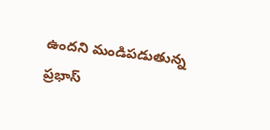ఉందని మండిపడుతున్న ప్రభాస్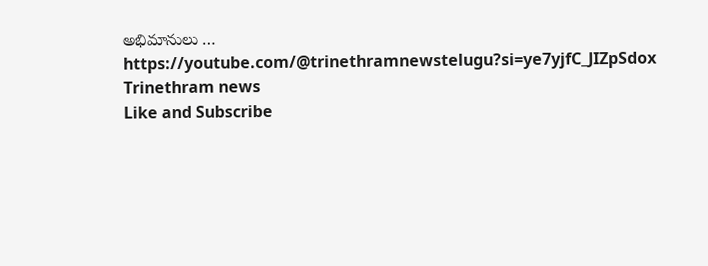అభిమానులు …
https://youtube.com/@trinethramnewstelugu?si=ye7yjfC_JIZpSdox
Trinethram news
Like and Subscribe